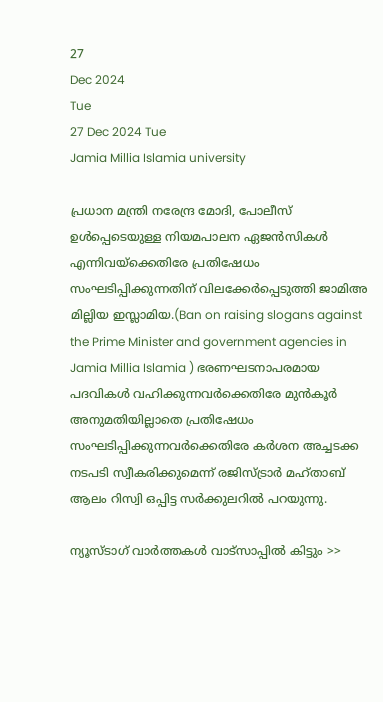27
Dec 2024
Tue
27 Dec 2024 Tue
Jamia Millia Islamia university

പ്രധാന മന്ത്രി നരേന്ദ്ര മോദി, പോലീസ് ഉള്‍പ്പെടെയുള്ള നിയമപാലന ഏജന്‍സികള്‍ എന്നിവയ്‌ക്കെതിരേ പ്രതിഷേധം സംഘടിപ്പിക്കുന്നതിന് വിലക്കേര്‍പ്പെടുത്തി ജാമിഅ മില്ലിയ ഇസ്ലാമിയ.(Ban on raising slogans against the Prime Minister and government agencies in Jamia Millia Islamia ) ഭരണഘടനാപരമായ പദവികള്‍ വഹിക്കുന്നവര്‍ക്കെതിരേ മുന്‍കൂര്‍ അനുമതിയില്ലാതെ പ്രതിഷേധം സംഘടിപ്പിക്കുന്നവര്‍ക്കെതിരേ കര്‍ശന അച്ചടക്ക നടപടി സ്വീകരിക്കുമെന്ന് രജിസ്ട്രാര്‍ മഹ്താബ് ആലം റിസ്വി ഒപ്പിട്ട സര്‍ക്കുലറില്‍ പറയുന്നു.

ന്യൂസ്ടാഗ് വാര്‍ത്തകള്‍ വാട്‌സാപ്പില്‍ കിട്ടും >>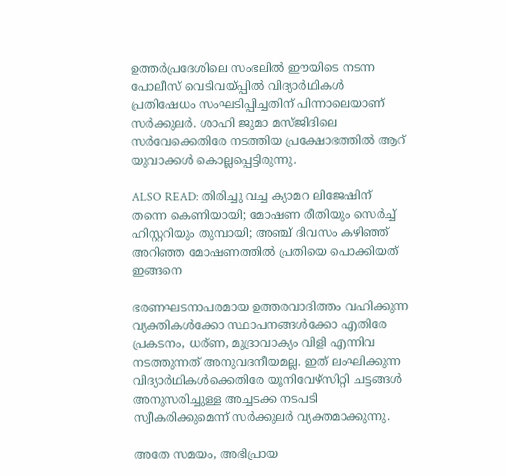ഉത്തര്‍പ്രദേശിലെ സംഭലില്‍ ഈയിടെ നടന്ന പോലീസ് വെടിവയ്പ്പില്‍ വിദ്യാര്‍ഥികള്‍ പ്രതിഷേധം സംഘടിപ്പിച്ചതിന് പിന്നാലെയാണ് സര്‍ക്കുലര്‍. ശാഹി ജുമാ മസ്ജിദിലെ സര്‍വേക്കെതിരേ നടത്തിയ പ്രക്ഷോഭത്തില്‍ ആറ് യുവാക്കള്‍ കൊല്ലപ്പെട്ടിരുന്നു.

ALSO READ: തിരിച്ചു വച്ച ക്യാമറ ലിജേഷിന് തന്നെ കെണിയായി; മോഷണ രീതിയും സെര്‍ച്ച് ഹിസ്റ്ററിയും തുമ്പായി; അഞ്ച് ദിവസം കഴിഞ്ഞ് അറിഞ്ഞ മോഷണത്തില്‍ പ്രതിയെ പൊക്കിയത് ഇങ്ങനെ

ഭരണഘടനാപരമായ ഉത്തരവാദിത്തം വഹിക്കുന്ന വ്യക്തികള്‍ക്കോ സ്ഥാപനങ്ങള്‍ക്കോ എതിരേ പ്രകടനം, ധര്ണ, മുദ്രാവാക്യം വിളി എന്നിവ നടത്തുന്നത് അനുവദനീയമല്ല. ഇത് ലംഘിക്കുന്ന വിദ്യാര്‍ഥികള്‍ക്കെതിരേ യൂനിവേഴ്‌സിറ്റി ചട്ടങ്ങള്‍ അനുസരിച്ചുള്ള അച്ചടക്ക നടപടി സ്വീകരിക്കുമെന്ന് സര്‍ക്കുലര്‍ വ്യക്തമാക്കുന്നു.

അതേ സമയം, അഭിപ്രായ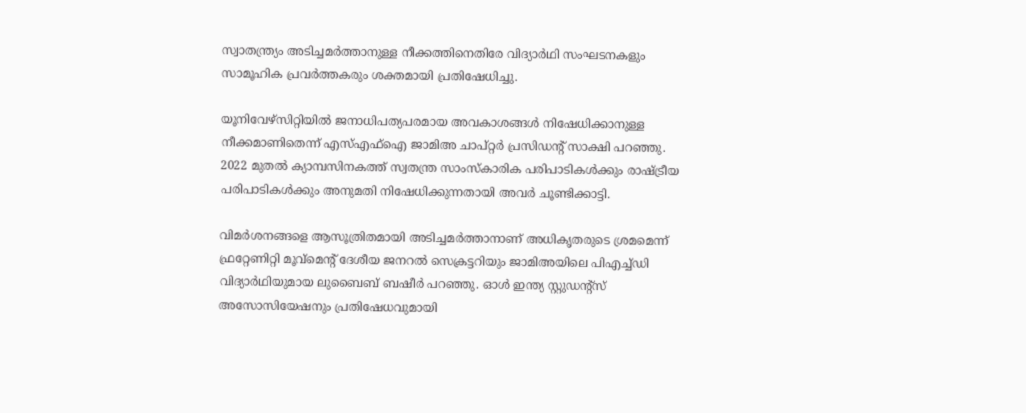സ്വാതന്ത്ര്യം അടിച്ചമര്‍ത്താനുള്ള നീക്കത്തിനെതിരേ വിദ്യാര്‍ഥി സംഘടനകളും സാമൂഹിക പ്രവര്‍ത്തകരും ശക്തമായി പ്രതിഷേധിച്ചു.

യൂനിവേഴ്‌സിറ്റിയില്‍ ജനാധിപത്യപരമായ അവകാശങ്ങള്‍ നിഷേധിക്കാനുള്ള നീക്കമാണിതെന്ന് എസ്എഫ്‌ഐ ജാമിഅ ചാപ്റ്റര്‍ പ്രസിഡന്റ് സാക്ഷി പറഞ്ഞു. 2022 മുതല്‍ ക്യാമ്പസിനകത്ത് സ്വതന്ത്ര സാംസ്‌കാരിക പരിപാടികള്‍ക്കും രാഷ്ട്രീയ പരിപാടികള്‍ക്കും അനുമതി നിഷേധിക്കുന്നതായി അവര്‍ ചൂണ്ടിക്കാട്ടി.

വിമര്‍ശനങ്ങളെ ആസൂത്രിതമായി അടിച്ചമര്‍ത്താനാണ് അധികൃതരുടെ ശ്രമമെന്ന് ഫ്രറ്റേണിറ്റി മൂവ്‌മെന്റ് ദേശീയ ജനറല്‍ സെക്രട്ടറിയും ജാമിഅയിലെ പിഎച്ച്ഡി വിദ്യാര്‍ഥിയുമായ ലുബൈബ് ബഷീര്‍ പറഞ്ഞു. ഓള്‍ ഇന്ത്യ സ്റ്റുഡന്റ്‌സ് അസോസിയേഷനും പ്രതിഷേധവുമായി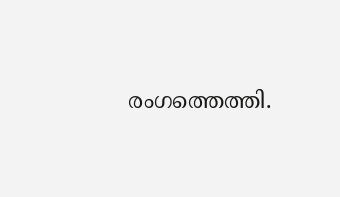രംഗത്തെത്തി.